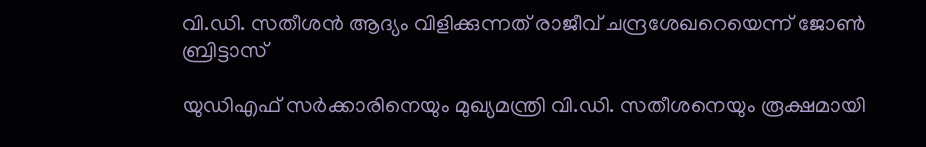വി.ഡി. സതീശൻ ആദ്യം വിളിക്കുന്നത് രാജീവ് ചന്ദ്രശേഖറെയെന്ന് ജോൺ ബ്രിട്ടാസ്

യുഡിഎഫ് സർക്കാരിനെയും മുഖ്യമന്ത്രി വി.ഡി. സതീശനെയും രൂക്ഷമായി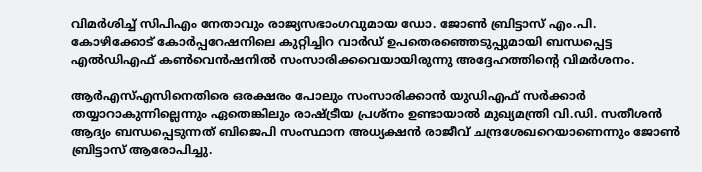വിമർശിച്ച് സിപിഎം നേതാവും രാജ്യസഭാംഗവുമായ ഡോ. ജോൺ ബ്രിട്ടാസ് എം.പി. കോഴിക്കോട് കോർപ്പറേഷനിലെ കുറ്റിച്ചിറ വാർഡ് ഉപതെരഞ്ഞെടുപ്പുമായി ബന്ധപ്പെട്ട എൽഡിഎഫ് കൺവെൻഷനിൽ സംസാരിക്കവെയായിരുന്നു അദ്ദേഹത്തിന്റെ വിമർശനം.

ആർഎസ്എസിനെതിരെ ഒരക്ഷരം പോലും സംസാരിക്കാൻ യുഡിഎഫ് സർക്കാർ തയ്യാറാകുന്നില്ലെന്നും ഏതെങ്കിലും രാഷ്ട്രീയ പ്രശ്നം ഉണ്ടായാൽ മുഖ്യമന്ത്രി വി.ഡി. സതീശൻ ആദ്യം ബന്ധപ്പെടുന്നത് ബിജെപി സംസ്ഥാന അധ്യക്ഷൻ രാജീവ് ചന്ദ്രശേഖറെയാണെന്നും ജോൺ ബ്രിട്ടാസ് ആരോപിച്ചു.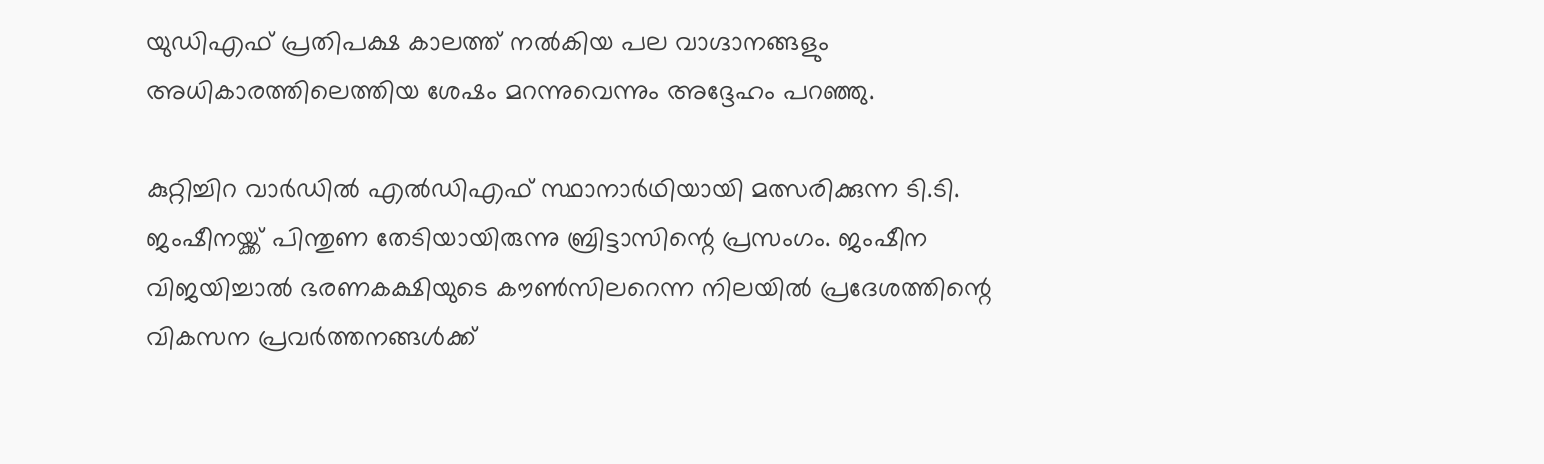യുഡിഎഫ് പ്രതിപക്ഷ കാലത്ത് നൽകിയ പല വാഗ്ദാനങ്ങളും അധികാരത്തിലെത്തിയ ശേഷം മറന്നുവെന്നും അദ്ദേഹം പറഞ്ഞു.

കുറ്റിച്ചിറ വാർഡിൽ എൽഡിഎഫ് സ്ഥാനാർഥിയായി മത്സരിക്കുന്ന ടി.ടി. ജംഷീനയ്ക്ക് പിന്തുണ തേടിയായിരുന്നു ബ്രിട്ടാസിന്റെ പ്രസംഗം. ജംഷീന വിജയിച്ചാൽ ഭരണകക്ഷിയുടെ കൗൺസിലറെന്ന നിലയിൽ പ്രദേശത്തിന്റെ വികസന പ്രവർത്തനങ്ങൾക്ക്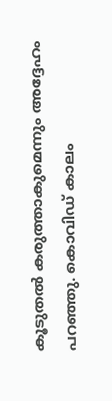കൂടുതൽ കരുത്താകുമെന്നും അദ്ദേഹം പറഞ്ഞു. കൊവിഡ് കാലം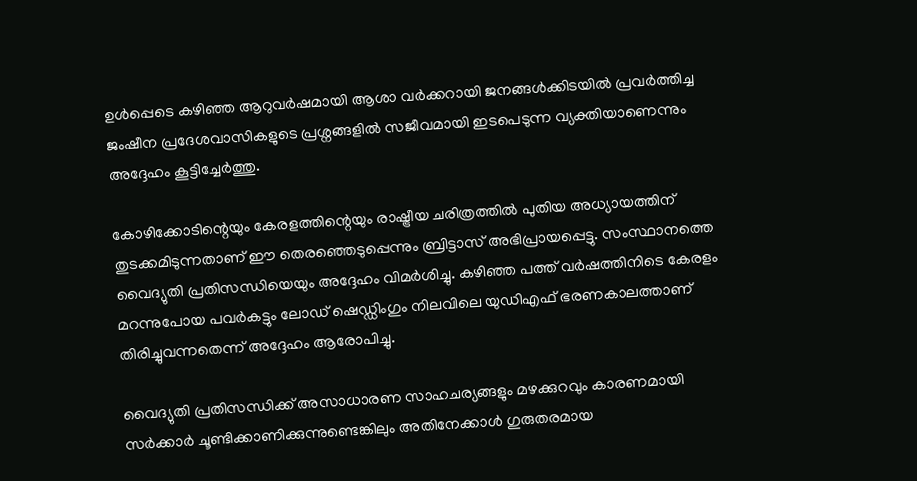ഉൾപ്പെടെ കഴിഞ്ഞ ആറുവർഷമായി ആശാ വർക്കറായി ജനങ്ങൾക്കിടയിൽ പ്രവർത്തിച്ച ജംഷീന പ്രദേശവാസികളുടെ പ്രശ്നങ്ങളിൽ സജീവമായി ഇടപെടുന്ന വ്യക്തിയാണെന്നും അദ്ദേഹം കൂട്ടിച്ചേർത്തു.

കോഴിക്കോടിന്റെയും കേരളത്തിന്റെയും രാഷ്ട്രീയ ചരിത്രത്തിൽ പുതിയ അധ്യായത്തിന് തുടക്കമിടുന്നതാണ് ഈ തെരഞ്ഞെടുപ്പെന്നും ബ്രിട്ടാസ് അഭിപ്രായപ്പെട്ടു. സംസ്ഥാനത്തെ വൈദ്യുതി പ്രതിസന്ധിയെയും അദ്ദേഹം വിമർശിച്ചു. കഴിഞ്ഞ പത്ത് വർഷത്തിനിടെ കേരളം മറന്നുപോയ പവർകട്ടും ലോഡ് ഷെഡ്ഡിംഗും നിലവിലെ യുഡിഎഫ് ഭരണകാലത്താണ് തിരിച്ചുവന്നതെന്ന് അദ്ദേഹം ആരോപിച്ചു.

വൈദ്യുതി പ്രതിസന്ധിക്ക് അസാധാരണ സാഹചര്യങ്ങളും മഴക്കുറവും കാരണമായി സർക്കാർ ചൂണ്ടിക്കാണിക്കുന്നുണ്ടെങ്കിലും അതിനേക്കാൾ ഗുരുതരമായ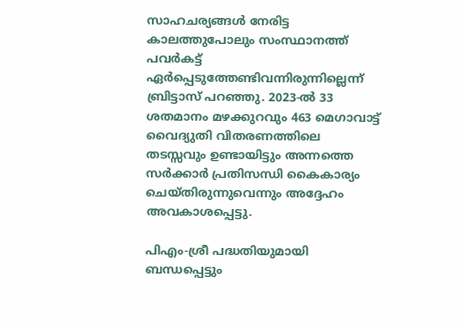സാഹചര്യങ്ങൾ നേരിട്ട കാലത്തുപോലും സംസ്ഥാനത്ത് പവർകട്ട് ഏർപ്പെടുത്തേണ്ടിവന്നിരുന്നില്ലെന്ന് ബ്രിട്ടാസ് പറഞ്ഞു. 2023-ൽ 33 ശതമാനം മഴക്കുറവും 463 മെഗാവാട്ട് വൈദ്യുതി വിതരണത്തിലെ തടസ്സവും ഉണ്ടായിട്ടും അന്നത്തെ സർക്കാർ പ്രതിസന്ധി കൈകാര്യം ചെയ്തിരുന്നുവെന്നും അദ്ദേഹം അവകാശപ്പെട്ടു.

പിഎം-ശ്രീ പദ്ധതിയുമായി ബന്ധപ്പെട്ടും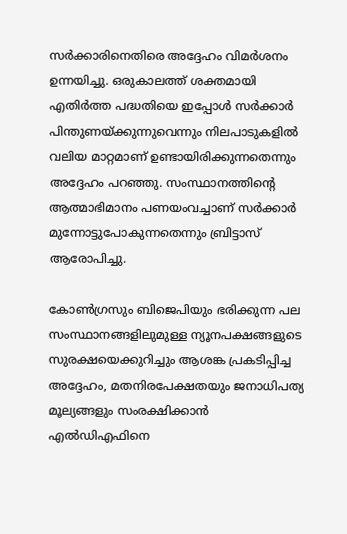സർക്കാരിനെതിരെ അദ്ദേഹം വിമർശനം ഉന്നയിച്ചു. ഒരുകാലത്ത് ശക്തമായി എതിർത്ത പദ്ധതിയെ ഇപ്പോൾ സർക്കാർ പിന്തുണയ്ക്കുന്നുവെന്നും നിലപാടുകളിൽ വലിയ മാറ്റമാണ് ഉണ്ടായിരിക്കുന്നതെന്നും അദ്ദേഹം പറഞ്ഞു. സംസ്ഥാനത്തിന്റെ ആത്മാഭിമാനം പണയംവച്ചാണ് സർക്കാർ മുന്നോട്ടുപോകുന്നതെന്നും ബ്രിട്ടാസ് ആരോപിച്ചു.

കോൺഗ്രസും ബിജെപിയും ഭരിക്കുന്ന പല സംസ്ഥാനങ്ങളിലുമുള്ള ന്യൂനപക്ഷങ്ങളുടെ സുരക്ഷയെക്കുറിച്ചും ആശങ്ക പ്രകടിപ്പിച്ച അദ്ദേഹം, മതനിരപേക്ഷതയും ജനാധിപത്യ മൂല്യങ്ങളും സംരക്ഷിക്കാൻ എൽഡിഎഫിനെ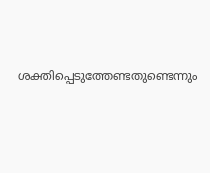ശക്തിപ്പെടുത്തേണ്ടതുണ്ടെന്നും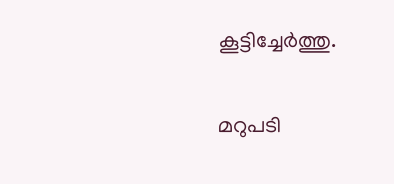കൂട്ടിച്ചേർത്തു.

മറുപടി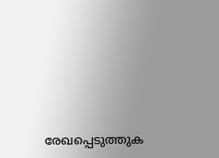രേഖപ്പെടുത്തുക